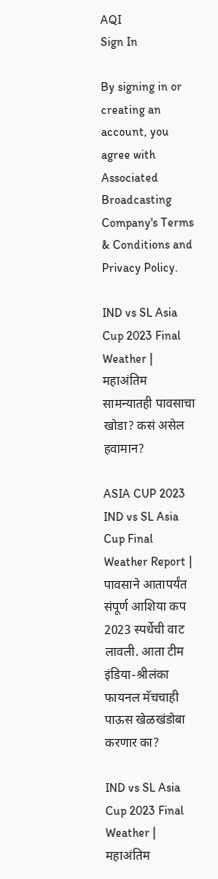AQI
Sign In

By signing in or creating an account, you agree with Associated Broadcasting Company's Terms & Conditions and Privacy Policy.

IND vs SL Asia Cup 2023 Final Weather | महाअंतिम सामन्यातही पावसाचा खोडा? कसं असेल हवामान?

ASIA CUP 2023 IND vs SL Asia Cup Final Weather Report | पावसाने आतापर्यंत संपूर्ण आशिया कप 2023 स्पर्धेची वाट लावली. आता टीम इंडिया-श्रीलंका फायनल मॅचचाही पाऊस खेळखंडोबा करणार का?

IND vs SL Asia Cup 2023 Final Weather | महाअंतिम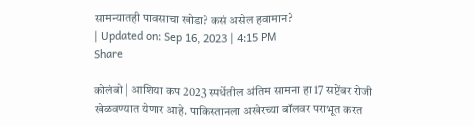सामन्यातही पावसाचा खोडा? कसं असेल हवामान?
| Updated on: Sep 16, 2023 | 4:15 PM
Share

कोलंबो | आशिया कप 2023 स्पर्धेतील अंतिम सामना हा 17 सप्टेंबर रोजी खेळवण्यात येणार आहे. पाकिस्तानला अखेरच्या बॉलवर पराभूत करत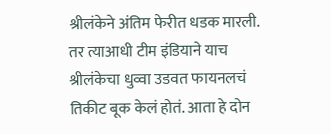श्रीलंकेने अंतिम फेरीत धडक मारली. तर त्याआधी टीम इंडियाने याच श्रीलंकेचा धुव्वा उडवत फायनलचं तिकीट बूक केलं होतं. आता हे दोन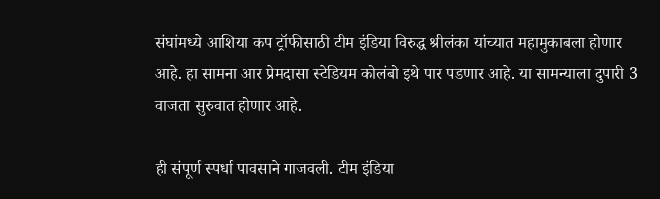संघांमध्ये आशिया कप ट्रॉफीसाठी टीम इंडिया विरुद्ध श्रीलंका यांच्यात महामुकाबला होणार आहे. हा सामना आर प्रेमदासा स्टेडियम कोलंबो इथे पार पडणार आहे. या सामन्याला दुपारी 3 वाजता सुरुवात होणार आहे.

ही संपूर्ण स्पर्धा पावसाने गाजवली. टीम इंडिया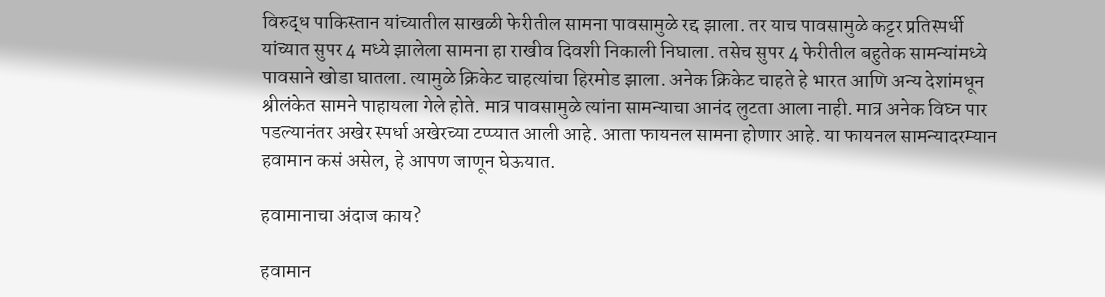विरुद्ध पाकिस्तान यांच्यातील साखळी फेरीतील सामना पावसामुळे रद्द झाला. तर याच पावसामुळे कट्टर प्रतिस्पर्धी यांच्यात सुपर 4 मध्ये झालेला सामना हा राखीव दिवशी निकाली निघाला. तसेच सुपर 4 फेरीतील बहुतेक सामन्यांमध्ये पावसाने खोडा घातला. त्यामुळे क्रिकेट चाहत्यांचा हिरमोड झाला. अनेक क्रिकेट चाहते हे भारत आणि अन्य देशांमधून श्रीलंकेत सामने पाहायला गेले होते. मात्र पावसामुळे त्यांना सामन्याचा आनंद लुटता आला नाही. मात्र अनेक विघ्न पार पडल्यानंतर अखेर स्पर्धा अखेरच्या टप्प्यात आली आहे. आता फायनल सामना होणार आहे. या फायनल सामन्यादरम्यान हवामान कसं असेल, हे आपण जाणून घेऊयात.

हवामानाचा अंदाज काय?

हवामान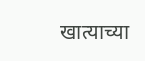खात्याच्या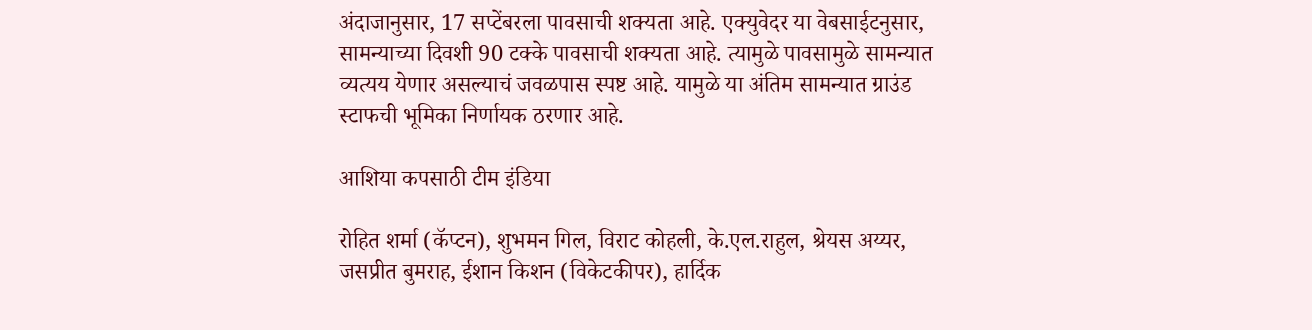अंदाजानुसार, 17 सप्टेंबरला पावसाची शक्यता आहे. एक्युवेदर या वेबसाईटनुसार, सामन्याच्या दिवशी 90 टक्के पावसाची शक्यता आहे. त्यामुळे पावसामुळे सामन्यात व्यत्यय येणार असल्याचं जवळपास स्पष्ट आहे. यामुळे या अंतिम सामन्यात ग्राउंड स्टाफची भूमिका निर्णायक ठरणार आहे.

आशिया कपसाठी टीम इंडिया

रोहित शर्मा (कॅप्टन), शुभमन गिल, विराट कोहली, के.एल.राहुल, श्रेयस अय्यर, जसप्रीत बुमराह, ईशान किशन (विकेटकीपर), हार्दिक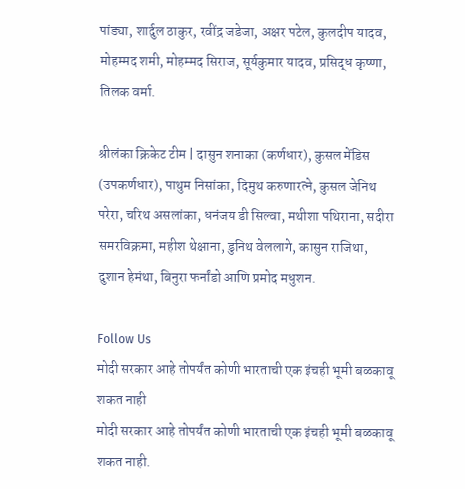पांड्या, शार्दुल ठाकुर, रवींद्र जडेजा, अक्षर पटेल, कुलदीप यादव, मोहम्मद शमी, मोहम्मद सिराज, सूर्यकुमार यादव, प्रसिद्ध कृष्णा, तिलक वर्मा.

श्रीलंका क्रिकेट टीम | दासुन शनाका (कर्णधार), कुसल मेंडिस (उपकर्णधार), पाथुम निसांका, दिमुथ करुणारत्ने, कुसल जेनिथ परेरा, चरिथ असलांका, धनंजय डी सिल्वा, मथीशा पथिराना, सदीरा समरविक्रमा, महीश थेक्षाना, डुनिथ वेललागे, कासुन राजिथा, दुशान हेमंथा, बिनुरा फर्नांडो आणि प्रमोद मधुशन.

Follow Us
मोदी सरकार आहे तोपर्यंत कोणी भारताची एक इंचही भूमी बळकावू शकत नाही
मोदी सरकार आहे तोपर्यंत कोणी भारताची एक इंचही भूमी बळकावू शकत नाही.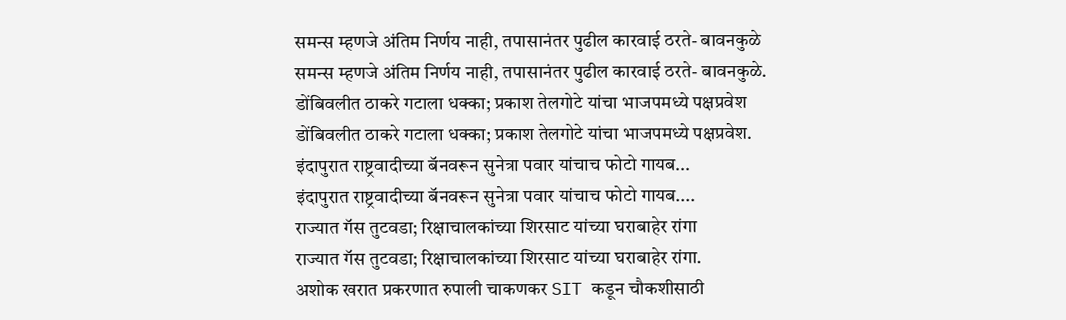समन्स म्हणजे अंतिम निर्णय नाही, तपासानंतर पुढील कारवाई ठरते- बावनकुळे
समन्स म्हणजे अंतिम निर्णय नाही, तपासानंतर पुढील कारवाई ठरते- बावनकुळे.
डोंबिवलीत ठाकरे गटाला धक्का; प्रकाश तेलगोटे यांचा भाजपमध्ये पक्षप्रवेश
डोंबिवलीत ठाकरे गटाला धक्का; प्रकाश तेलगोटे यांचा भाजपमध्ये पक्षप्रवेश.
इंदापुरात राष्ट्रवादीच्या बॅनवरून सुनेत्रा पवार यांचाच फोटो गायब...
इंदापुरात राष्ट्रवादीच्या बॅनवरून सुनेत्रा पवार यांचाच फोटो गायब....
राज्यात गॅस तुटवडा; रिक्षाचालकांच्या शिरसाट यांच्या घराबाहेर रांगा
राज्यात गॅस तुटवडा; रिक्षाचालकांच्या शिरसाट यांच्या घराबाहेर रांगा.
अशोक खरात प्रकरणात रुपाली चाकणकर SIT कडून चौकशीसाठी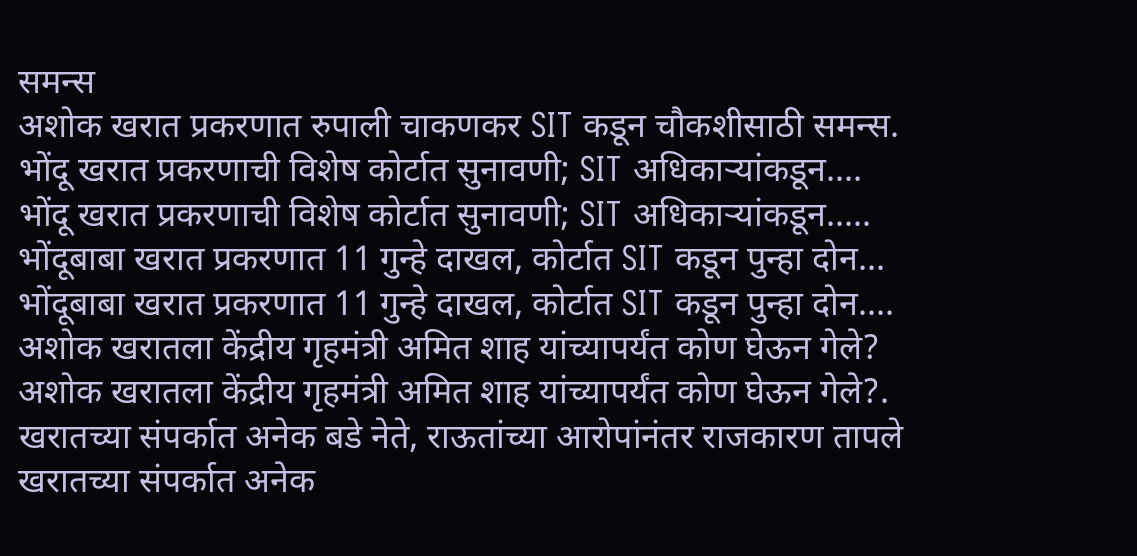समन्स
अशोक खरात प्रकरणात रुपाली चाकणकर SIT कडून चौकशीसाठी समन्स.
भोंदू खरात प्रकरणाची विशेष कोर्टात सुनावणी; SIT अधिकाऱ्यांकडून....
भोंदू खरात प्रकरणाची विशेष कोर्टात सुनावणी; SIT अधिकाऱ्यांकडून.....
भोंदूबाबा खरात प्रकरणात 11 गुन्हे दाखल, कोर्टात SIT कडून पुन्हा दोन...
भोंदूबाबा खरात प्रकरणात 11 गुन्हे दाखल, कोर्टात SIT कडून पुन्हा दोन....
अशोक खरातला केंद्रीय गृहमंत्री अमित शाह यांच्यापर्यंत कोण घेऊन गेले?
अशोक खरातला केंद्रीय गृहमंत्री अमित शाह यांच्यापर्यंत कोण घेऊन गेले?.
खरातच्या संपर्कात अनेक बडे नेते, राऊतांच्या आरोपांनंतर राजकारण तापले
खरातच्या संपर्कात अनेक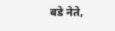बडे नेते,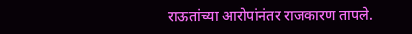राऊतांच्या आरोपांनंतर राजकारण तापले.